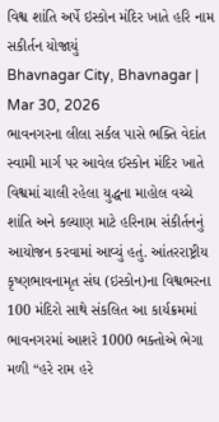વિશ્વ શાંતિ અર્પે ઇસ્કોન મંદિર ખાતે હરિ નામ સકીર્તન યોજાયું
Bhavnagar City, Bhavnagar | Mar 30, 2026
ભાવનગરના લીલા સર્કલ પાસે ભક્તિ વેદાંત સ્વામી માર્ગ પર આવેલ ઈસ્કોન મંદિર ખાતે વિશ્વમાં ચાલી રહેલા યુદ્ધના માહોલ વચ્ચે શાંતિ અને કલ્યાણ માટે હરિનામ સંકીર્તનનું આયોજન કરવામાં આવ્યું હતું. આંતરરાષ્ટ્રીય કૃષ્ણભાવનામૃત સંઘ (ઇસ્કોન)ના વિશ્વભરના 100 મંદિરો સાથે સંકલિત આ કાર્યક્રમમાં ભાવનગરમાં આશરે 1000 ભક્તોએ ભેગા મળી “હરે રામ હરે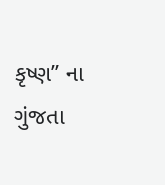કૃષ્ણ” ના ગુંજતા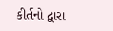કીર્તનો દ્વારા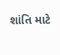શાંતિ માટે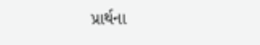પ્રાર્થના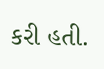કરી હતી.